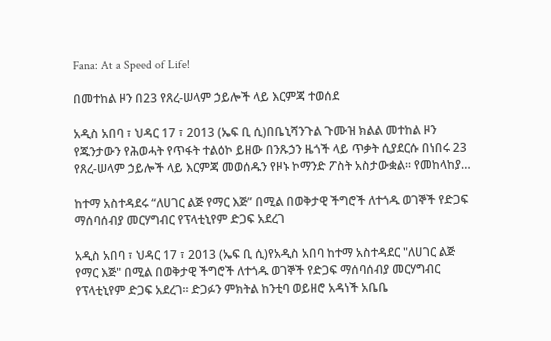Fana: At a Speed of Life!

በመተከል ዞን በ23 የጸረ-ሠላም ኃይሎች ላይ እርምጃ ተወሰደ

አዲስ አበባ ፣ ህዳር 17 ፣ 2013 (ኤፍ ቢ ሲ)በቤኒሻንጉል ጉሙዝ ክልል መተከል ዞን የጁንታውን የሕወሓት የጥፋት ተልዕኮ ይዘው በንጹኃን ዜጎች ላይ ጥቃት ሲያደርሱ በነበሩ 23 የጸረ-ሠላም ኃይሎች ላይ እርምጃ መወሰዱን የዞኑ ኮማንድ ፖስት አስታውቋል፡፡ የመከላከያ…

ከተማ አስተዳደሩ “ለሀገር ልጅ የማር እጅ” በሚል በወቅታዊ ችግሮች ለተጎዱ ወገኞች የድጋፍ ማሰባሰብያ መርሃግብር የፕላቲኒየም ድጋፍ አደረገ

አዲስ አበባ ፣ ህዳር 17 ፣ 2013 (ኤፍ ቢ ሲ)የአዲስ አበባ ከተማ አስተዳደር "ለሀገር ልጅ የማር እጅ" በሚል በወቅታዊ ችግሮች ለተጎዱ ወገኞች የድጋፍ ማሰባሰብያ መርሃግብር የፕላቲኒየም ድጋፍ አደረገ፡፡ ድጋፉን ምክትል ከንቲባ ወይዘሮ አዳነች አቤቤ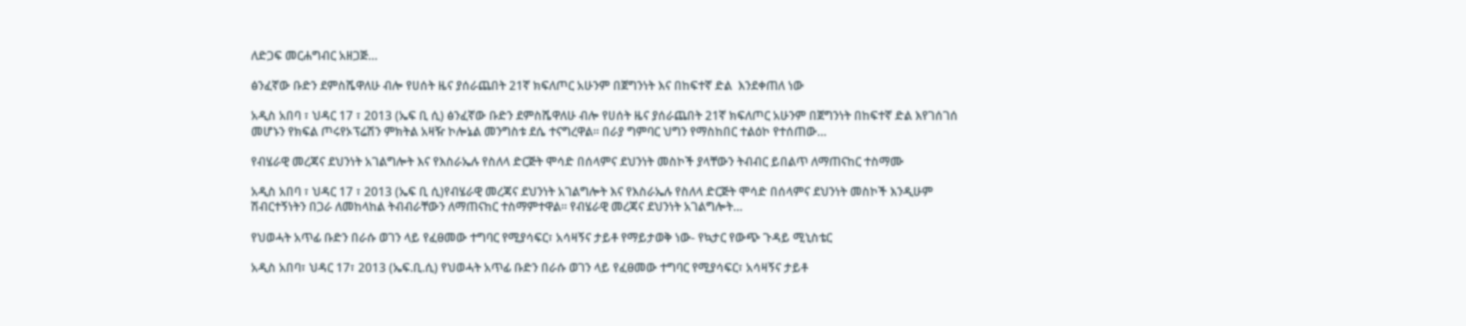ለድጋፍ መርሐግብር አዘጋጅ…

ፅንፈኛው ቡድን ደምስሼዋለሁ ብሎ የሀሰት ዜና ያሰራጨበት 21ኛ ክፍለጦር አሁንም በጀግንነት እና በከፍተኛ ድል  እንደቀጠለ ነው

አዲስ አበባ ፣ ህዳር 17 ፣ 2013 (ኤፍ ቢ ሲ) ፅንፈኛው ቡድን ደምስሼዋለሁ ብሎ የሀሰት ዜና ያሰራጨበት 21ኛ ክፍለጦር አሁንም በጀግንነት በከፍተኛ ድል እየገሰገሰ መሆኑን የክፍል ጦሩየኦፕሬሽን ምክትል አዛዥ ኮሎኔል መንግስቱ ደሴ ተናግረዋል። በራያ ግምባር ህግን የማስከበር ተልዕኮ የተሰጠው…

የብሄራዊ መረጃና ደህንነት አገልግሎት እና የእስራኤሉ የስለላ ድርጅት ሞሳድ በሰላምና ደህንነት መስኮች ያላቸውን ትብብር ይበልጥ ለማጠናከር ተስማሙ

አዲስ አበባ ፣ ህዳር 17 ፣ 2013 (ኤፍ ቢ ሲ)የብሄራዊ መረጃና ደህንነት አገልግሎት እና የእስራኤሉ የስለላ ድርጅት ሞሳድ በሰላምና ደህንነት መስኮች እንዲሁም ሽብርተኝነትን በጋራ ለመከላከል ትብብራቸውን ለማጠናከር ተስማምተዋል። የብሄራዊ መረጃና ደህንነት አገልግሎት…

የህወሓት አጥፊ ቡድን በራሱ ወገን ላይ የፈፀመው ተግባር የሚያሳፍር፣ አሳዛኝና ታይቶ የማይታወቅ ነው- የኳታር የውጭ ጉዳይ ሚኒስቴር

አዲስ አበባ፣ ህዳር 17፣ 2013 (ኤፍ.ቢ.ሲ) የህወሓት አጥፊ ቡድን በራሱ ወገን ላይ የፈፀመው ተግባር የሚያሳፍር፣ አሳዛኝና ታይቶ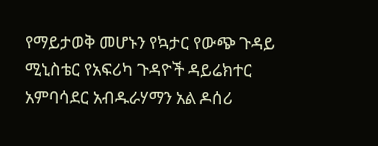የማይታወቅ መሆኑን የኳታር የውጭ ጉዳይ ሚኒስቴር የአፍሪካ ጉዳዮች ዳይሬክተር አምባሳደር አብዱራሃማን አል ዶሰሪ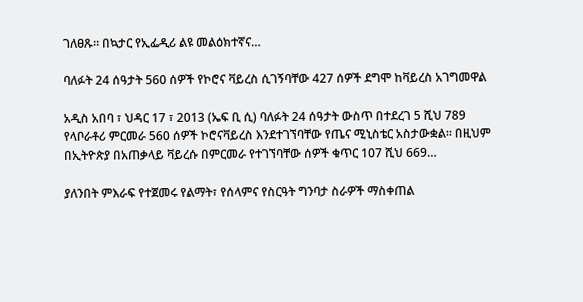ገለፀጹ። በኳታር የኢፌዲሪ ልዩ መልዕክተኛና…

ባለፉት 24 ሰዓታት 560 ሰዎች የኮሮና ቫይረስ ሲገኝባቸው 427 ሰዎች ደግሞ ከቫይረስ አገግመዋል

አዲስ አበባ ፣ ህዳር 17 ፣ 2013 (ኤፍ ቢ ሲ) ባለፉት 24 ሰዓታት ውስጥ በተደረገ 5 ሺህ 789 የላቦራቶሪ ምርመራ 560 ሰዎች ኮሮናቫይረስ እንደተገኘባቸው የጤና ሚኒስቴር አስታውቋል። በዚህም በኢትዮጵያ በአጠቃላይ ቫይረሱ በምርመራ የተገኘባቸው ሰዎች ቁጥር 107 ሺህ 669…

ያለንበት ምእራፍ የተጀመሩ የልማት፣ የሰላምና የስርዓት ግንባታ ስራዎች ማስቀጠል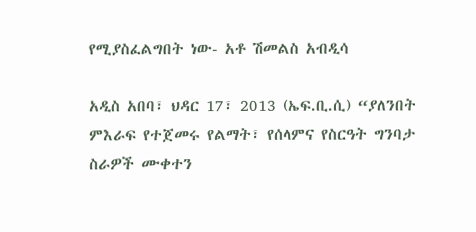የሚያስፈልግበት ነው- አቶ ሽመልስ አብዲሳ

አዲስ አበባ፣ ህዳር 17፣ 2013 (ኤፍ.ቢ.ሲ) “ያለንበት ምእራፍ የተጀመሩ የልማት፣ የሰላምና የስርዓት ግንባታ ስራዎች ሙቀተን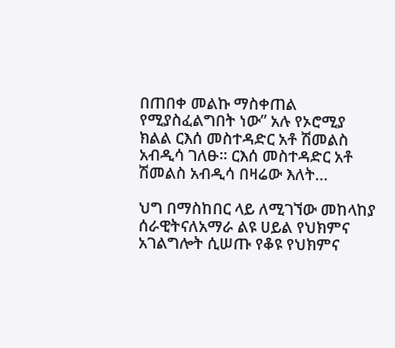በጠበቀ መልኩ ማስቀጠል የሚያስፈልግበት ነው” አሉ የኦሮሚያ ክልል ርእሰ መስተዳድር አቶ ሽመልስ አብዲሳ ገለፁ። ርእሰ መስተዳድር አቶ ሽመልስ አብዲሳ በዛሬው እለት…

ህግ በማስከበር ላይ ለሚገኘው መከላከያ ሰራዊትናለአማራ ልዩ ሀይል የህክምና አገልግሎት ሲሠጡ የቆዩ የህክምና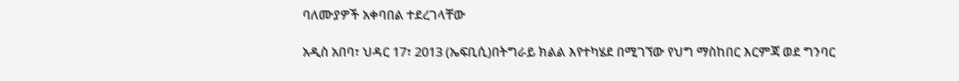ባለሙያዎች አቀባበል ተደረገላቸው

አዲስ አበባ፣ ህዳር 17፣ 2013 (ኤፍቢሲ)በትግራይ ክልል እየተካሄደ በሚገኘው የህግ ማስከበር እርምጃ ወደ ግንባር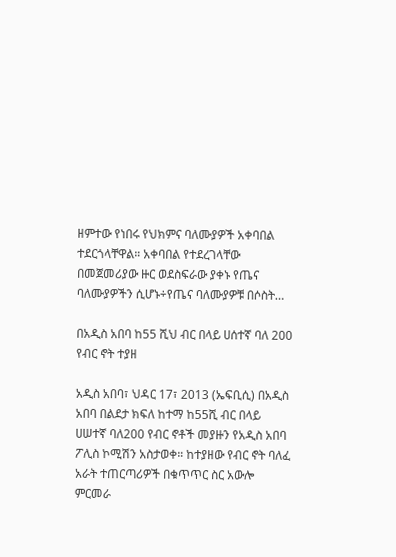ዘምተው የነበሩ የህክምና ባለሙያዎች አቀባበል ተደርጎላቸዋል። አቀባበል የተደረገላቸው በመጀመሪያው ዙር ወደስፍራው ያቀኑ የጤና ባለሙያዎችን ሲሆኑ÷የጤና ባለሙያዎቹ በሶስት…

በአዲስ አበባ ከ55 ሺህ ብር በላይ ሀሰተኛ ባለ 200 የብር ኖት ተያዘ

አዲስ አበባ፣ ህዳር 17፣ 2013 (ኤፍቢሲ) በአዲስ አበባ በልደታ ክፍለ ከተማ ከ55ሺ ብር በላይ ሀሠተኛ ባለ200 የብር ኖቶች መያዙን የአዲስ አበባ ፖሊስ ኮሚሽን አስታወቀ። ከተያዘው የብር ኖት ባለፈ አራት ተጠርጣሪዎች በቁጥጥር ስር አውሎ ምርመራ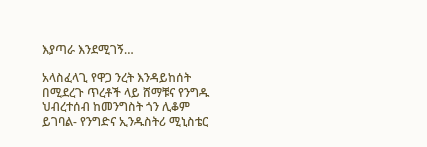እያጣራ እንደሚገኝ…

አላስፈላጊ የዋጋ ንረት እንዳይከሰት በሚደረጉ ጥረቶች ላይ ሸማቹና የንግዱ ህብረተሰብ ከመንግስት ጎን ሊቆም ይገባል- የንግድና ኢንዱስትሪ ሚኒስቴር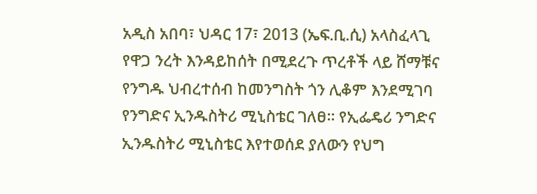አዲስ አበባ፣ ህዳር 17፣ 2013 (ኤፍ.ቢ.ሲ) አላስፈላጊ የዋጋ ንረት እንዳይከሰት በሚደረጉ ጥረቶች ላይ ሸማቹና የንግዱ ህብረተሰብ ከመንግስት ጎን ሊቆም እንደሚገባ የንግድና ኢንዱስትሪ ሚኒስቴር ገለፀ። የኢፌዴሪ ንግድና ኢንዱስትሪ ሚኒስቴር እየተወሰደ ያለውን የህግ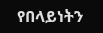የበላይነትን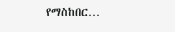የማስከበር…